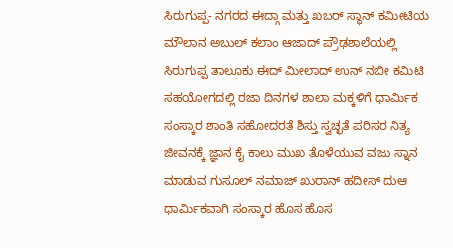ಸಿರುಗುಪ್ಪ- ನಗರದ ಈದ್ಗಾ ಮತ್ತು ಖಬರ್ ಸ್ಥಾನ್ ಕಮೀಟಿಯ ಮೌಲಾನ ಅಬುಲ್ ಕಲಾಂ ಆಜಾದ್ ಪ್ರೌಢಶಾಲೆಯಲ್ಲಿ ಸಿರುಗುಪ್ಪ ತಾಲೂಕು ಈದ್ ಮೀಲಾದ್ ಉನ್ ನಬೀ ಕಮಿಟಿ ಸಹಯೋಗದಲ್ಲಿ ರಜಾ ದಿನಗಳ ಶಾಲಾ ಮಕ್ಕಳಿಗೆ ಧಾರ್ಮಿಕ ಸಂಸ್ಕಾರ ಶಾಂತಿ ಸಹೋದರತೆ ಶಿಸ್ತು ಸ್ವಚ್ಛತೆ ಪರಿಸರ ನಿತ್ಯ ಜೀವನಕ್ಕೆ ಜ್ಞಾನ ಕೈ ಕಾಲು ಮುಖ ತೊಳೆಯುವ ವಜು ಸ್ನಾನ ಮಾಡುವ ಗುಸೂಲ್ ನಮಾಜ್ ಖುರಾನ್ ಹದೀಸ್ ದುಆ ಧಾರ್ಮಿಕವಾಗಿ ಸಂಸ್ಕಾರ ಹೊಸ ಹೊಸ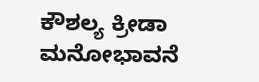ಕೌಶಲ್ಯ ಕ್ರೀಡಾ ಮನೋಭಾವನೆ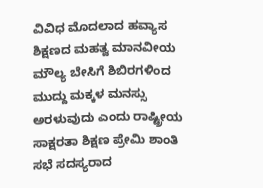ವಿವಿಧ ಮೊದಲಾದ ಹವ್ಯಾಸ ಶಿಕ್ಷಣದ ಮಹತ್ವ ಮಾನವೀಯ ಮೌಲ್ಯ ಬೇಸಿಗೆ ಶಿಬಿರಗಳಿಂದ ಮುದ್ದು ಮಕ್ಕಳ ಮನಸ್ಸು ಅರಳುವುದು ಎಂದು ರಾಷ್ಟ್ರೀಯ ಸಾಕ್ಷರತಾ ಶಿಕ್ಷಣ ಪ್ರೇಮಿ ಶಾಂತಿ ಸಭೆ ಸದಸ್ಯರಾದ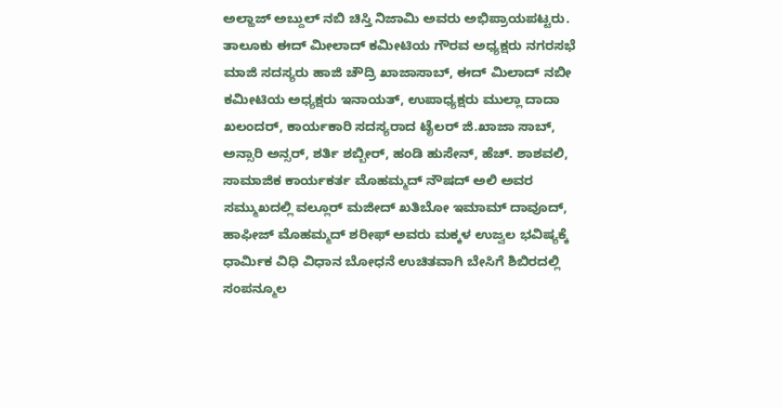ಅಲ್ಹಾಜ್ ಅಬ್ದುಲ್ ನಬಿ ಚಿಸ್ತಿ ನಿಜಾಮಿ ಅವರು ಅಭಿಪ್ರಾಯಪಟ್ಟರು.
ತಾಲೂಕು ಈದ್ ಮೀಲಾದ್ ಕಮೀಟಿಯ ಗೌರವ ಅಧ್ಯಕ್ಷರು ನಗರಸಭೆ ಮಾಜಿ ಸದಸ್ಯರು ಹಾಜಿ ಚೌದ್ರಿ ಖಾಜಾಸಾಬ್, ಈದ್ ಮಿಲಾದ್ ನಬೀ ಕಮೀಟಿಯ ಅಧ್ಯಕ್ಷರು ಇನಾಯತ್, ಉಪಾಧ್ಯಕ್ಷರು ಮುಲ್ಲಾ ದಾದಾ ಖಲಂದರ್, ಕಾರ್ಯಕಾರಿ ಸದಸ್ಯರಾದ ಟೈಲರ್ ಜಿ.ಖಾಜಾ ಸಾಬ್, ಅನ್ಸಾರಿ ಅನ್ಸರ್, ಶರ್ತಿ ಶಬ್ಬೀರ್, ಹಂಡಿ ಹುಸೇನ್, ಹೆಚ್. ಶಾಶವಲಿ, ಸಾಮಾಜಿಕ ಕಾರ್ಯಕರ್ತ ಮೊಹಮ್ಮದ್ ನೌಷದ್ ಅಲಿ ಅವರ ಸಮ್ಮುಖದಲ್ಲಿ ವಲ್ಲೂರ್ ಮಜೀದ್ ಖತಿಬೋ ಇಮಾಮ್ ದಾವೂದ್, ಹಾಫೀಜ್ ಮೊಹಮ್ಮದ್ ಶರೀಫ್ ಅವರು ಮಕ್ಕಳ ಉಜ್ವಲ ಭವಿಷ್ಯಕ್ಕೆ ಧಾರ್ಮಿಕ ವಿಧಿ ವಿಧಾನ ಬೋಧನೆ ಉಚಿತವಾಗಿ ಬೇಸಿಗೆ ಶಿಬಿರದಲ್ಲಿ ಸಂಪನ್ಮೂಲ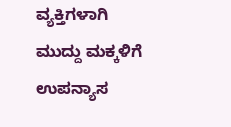ವ್ಯಕ್ತಿಗಳಾಗಿ ಮುದ್ದು ಮಕ್ಕಳಿಗೆ ಉಪನ್ಯಾಸ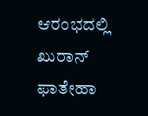ಆರಂಭದಲ್ಲಿ ಖುರಾನ್ ಫಾತೇಹಾ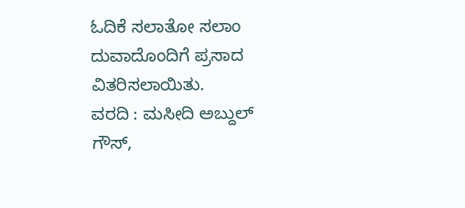ಓದಿಕೆ ಸಲಾತೋ ಸಲಾಂ ದುವಾದೊಂದಿಗೆ ಪ್ರಸಾದ ವಿತರಿಸಲಾಯಿತು.
ವರದಿ : ಮಸೀದಿ ಅಬ್ದುಲ್ ಗೌಸ್,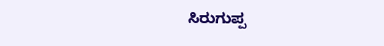ಸಿರುಗುಪ್ಪ